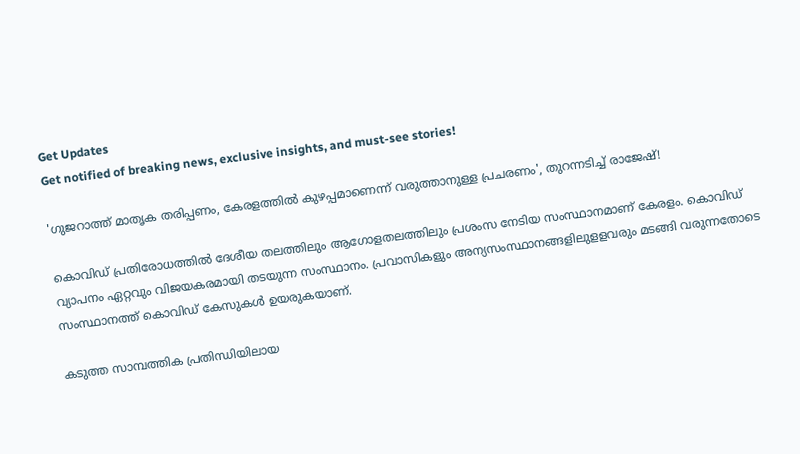Get Updates
Get notified of breaking news, exclusive insights, and must-see stories!

'ഗുജറാത്ത് മാതൃക തരിപ്പണം, കേരളത്തിൽ കുഴപ്പമാണെന്ന് വരുത്താനുള്ള പ്രചരണം', തുറന്നടിച്ച് രാജേഷ്!

കൊവിഡ് പ്രതിരോധത്തില്‍ ദേശീയ തലത്തിലും ആഗോളതലത്തിലും പ്രശംസ നേടിയ സംസ്ഥാനമാണ് കേരളം. കൊവിഡ് വ്യാപനം ഏറ്റവും വിജയകരമായി തടയുന്ന സംസ്ഥാനം. പ്രവാസികളും അന്യസംസ്ഥാനങ്ങളിലുളളവരും മടങ്ങി വരുന്നതോടെ സംസ്ഥാനത്ത് കൊവിഡ് കേസുകള്‍ ഉയരുകയാണ്.

കടുത്ത സാമ്പത്തിക പ്രതിന്ധിയിലായ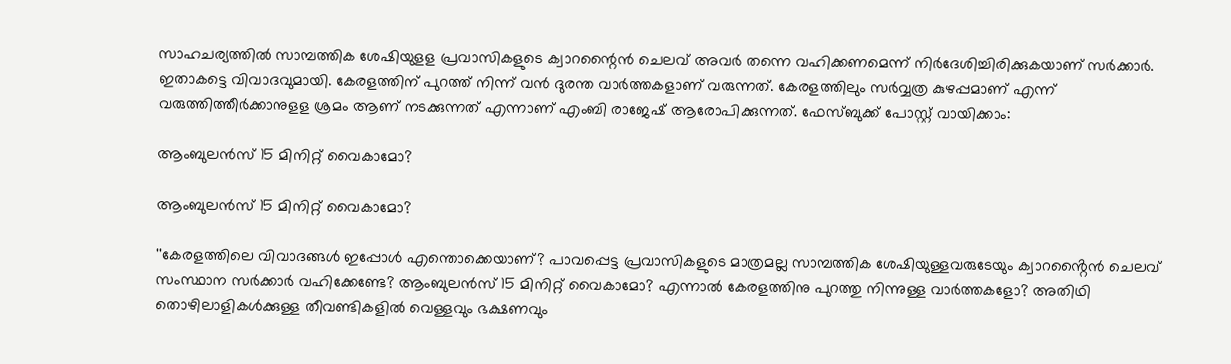സാഹചര്യത്തില്‍ സാമ്പത്തിക ശേഷിയുളള പ്രവാസികളുടെ ക്വാറന്റൈന്‍ ചെലവ് അവര്‍ തന്നെ വഹിക്കണമെന്ന് നിര്‍ദേശിച്ചിരിക്കുകയാണ് സര്‍ക്കാര്‍. ഇതാകട്ടെ വിവാദവുമായി. കേരളത്തിന് പുറത്ത് നിന്ന് വന്‍ ദുരന്ത വാര്‍ത്തകളാണ് വരുന്നത്. കേരളത്തിലും സര്‍വ്വത്ര കുഴപ്പമാണ് എന്ന് വരുത്തിത്തീര്‍ക്കാനുളള ശ്രമം ആണ് നടക്കുന്നത് എന്നാണ് എംബി രാജേഷ് ആരോപിക്കുന്നത്. ഫേസ്ബുക്ക് പോസ്റ്റ് വായിക്കാം:

ആംബുലൻസ് 15 മിനിറ്റ് വൈകാമോ?

ആംബുലൻസ് 15 മിനിറ്റ് വൈകാമോ?

''കേരളത്തിലെ വിവാദങ്ങൾ ഇപ്പോൾ എന്തൊക്കെയാണ്? പാവപ്പെട്ട പ്രവാസികളുടെ മാത്രമല്ല സാമ്പത്തിക ശേഷിയുള്ളവരുടേയും ക്വാറൻ്റൈൻ ചെലവ് സംസ്ഥാന സർക്കാർ വഹിക്കേണ്ടേ? ആംബുലൻസ് 15 മിനിറ്റ് വൈകാമോ? എന്നാൽ കേരളത്തിനു പുറത്തു നിന്നുള്ള വാർത്തകളോ? അതിഥി തൊഴിലാളികൾക്കുള്ള തീവണ്ടികളിൽ വെള്ളവും ഭക്ഷണവും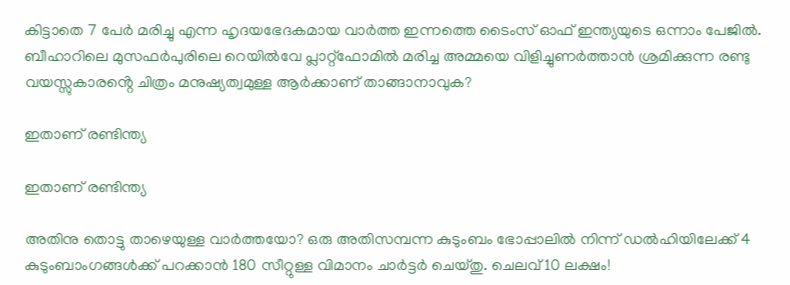കിട്ടാതെ 7 പേർ മരിച്ചു എന്ന ഹൃദയഭേദകമായ വാർത്ത ഇന്നത്തെ ടൈംസ് ഓഫ് ഇന്ത്യയുടെ ഒന്നാം പേജിൽ. ബീഹാറിലെ മുസഫർപുരിലെ റെയിൽവേ പ്ലാറ്റ്ഫോമിൽ മരിച്ച അമ്മയെ വിളിച്ചുണർത്താൻ ശ്രമിക്കുന്ന രണ്ടു വയസ്സുകാരൻ്റെ ചിത്രം മനുഷ്യത്വമുള്ള ആർക്കാണ് താങ്ങാനാവുക?

ഇതാണ് രണ്ടിന്ത്യ

ഇതാണ് രണ്ടിന്ത്യ

അതിനു തൊട്ടു താഴെയുള്ള വാർത്തയോ? ഒരു അതിസമ്പന്ന കുടുംബം ഭോപ്പാലിൽ നിന്ന് ഡൽഹിയിലേക്ക് 4 കുടുംബാംഗങ്ങൾക്ക് പറക്കാൻ 180 സീറ്റുള്ള വിമാനം ചാർട്ടർ ചെയ്തു. ചെലവ് 10 ലക്ഷം!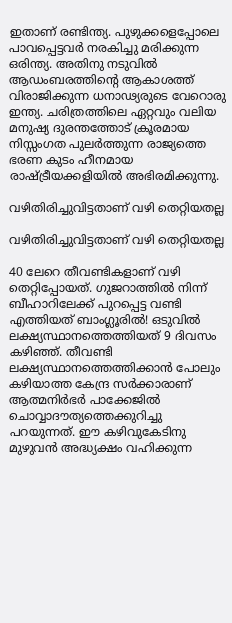ഇതാണ് രണ്ടിന്ത്യ. പുഴുക്കളെപ്പോലെ പാവപ്പെട്ടവർ നരകിച്ചു മരിക്കുന്ന ഒരിന്ത്യ. അതിനു നടുവിൽ ആഡംബരത്തിൻ്റെ ആകാശത്ത് വിരാജിക്കുന്ന ധനാഢ്യരുടെ വേറൊരു ഇന്ത്യ. ചരിത്രത്തിലെ ഏറ്റവും വലിയ മനുഷ്യ ദുരന്തത്തോട് ക്രൂരമായ നിസ്സംഗത പുലർത്തുന്ന രാജ്യത്തെ ഭരണ കുടം ഹീനമായ രാഷ്ട്രീയക്കളിയിൽ അഭിരമിക്കുന്നു.

വഴിതിരിച്ചുവിട്ടതാണ് വഴി തെറ്റിയതല്ല

വഴിതിരിച്ചുവിട്ടതാണ് വഴി തെറ്റിയതല്ല

40 ലേറെ തീവണ്ടികളാണ് വഴി തെറ്റിപ്പോയത്. ഗുജറാത്തിൽ നിന്ന് ബീഹാറിലേക്ക് പുറപ്പെട്ട വണ്ടി എത്തിയത് ബാംഗ്ലൂരിൽ! ഒടുവിൽ ലക്ഷ്യസ്ഥാനത്തെത്തിയത് 9 ദിവസം കഴിഞ്ഞ്. തീവണ്ടി ലക്ഷ്യസ്ഥാനത്തെത്തിക്കാൻ പോലും കഴിയാത്ത കേന്ദ്ര സർക്കാരാണ് ആത്മനിർഭർ പാക്കേജിൽ ചൊവ്വാദൗത്യത്തെക്കുറിച്ചു പറയുന്നത്. ഈ കഴിവുകേടിനു മുഴുവൻ അദ്ധ്യക്ഷം വഹിക്കുന്ന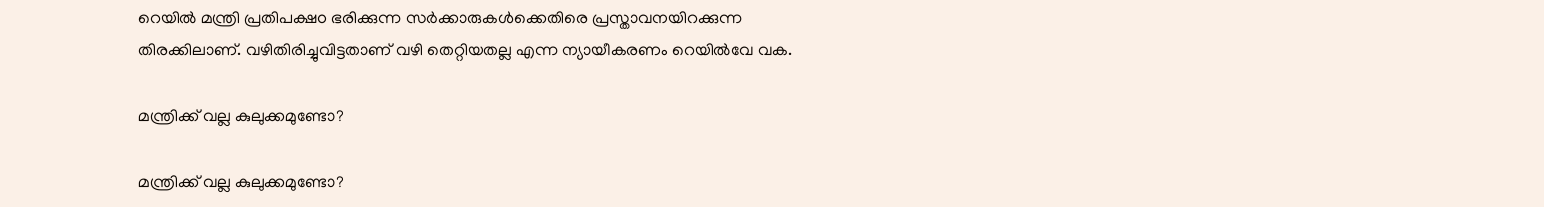റെയിൽ മന്ത്രി പ്രതിപക്ഷo ഭരിക്കുന്ന സർക്കാരുകൾക്കെതിരെ പ്രസ്താവനയിറക്കുന്ന തിരക്കിലാണ്. വഴിതിരിച്ചുവിട്ടതാണ് വഴി തെറ്റിയതല്ല എന്ന ന്യായീകരണം റെയിൽവേ വക.

മന്ത്രിക്ക് വല്ല കുലുക്കമുണ്ടോ?

മന്ത്രിക്ക് വല്ല കുലുക്കമുണ്ടോ?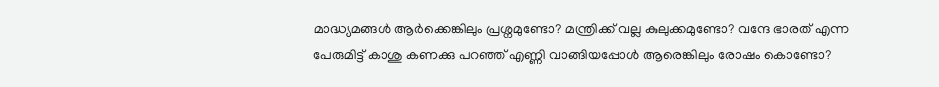മാദ്ധ്യമങ്ങൾ ആർക്കെങ്കിലും പ്രശ്നമുണ്ടോ? മന്ത്രിക്ക് വല്ല കുലുക്കമുണ്ടോ? വന്ദേ ഭാരത് എന്ന പേരുമിട്ട് കാശു കണക്കു പറഞ്ഞ് എണ്ണി വാങ്ങിയപ്പോൾ ആരെങ്കിലും രോഷം കൊണ്ടോ?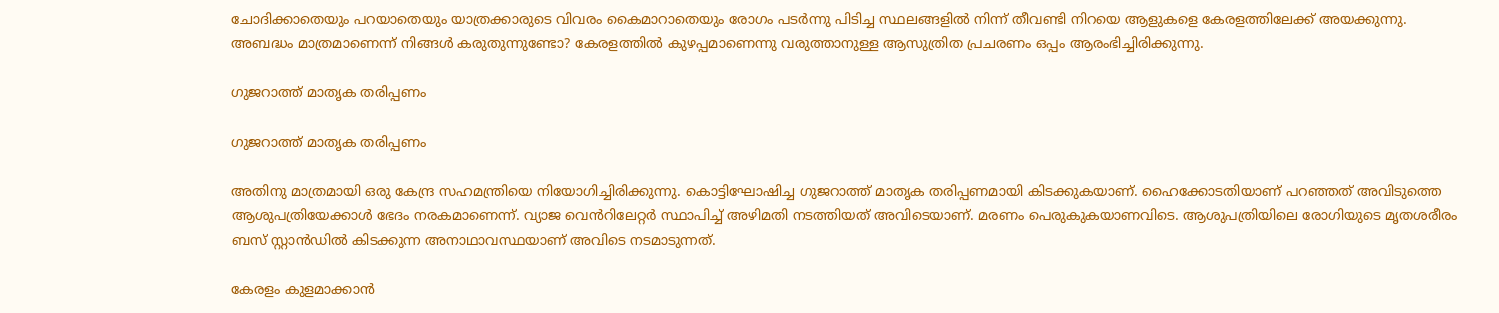ചോദിക്കാതെയും പറയാതെയും യാത്രക്കാരുടെ വിവരം കൈമാറാതെയും രോഗം പടർന്നു പിടിച്ച സ്ഥലങ്ങളിൽ നിന്ന് തീവണ്ടി നിറയെ ആളുകളെ കേരളത്തിലേക്ക് അയക്കുന്നു. അബദ്ധം മാത്രമാണെന്ന് നിങ്ങൾ കരുതുന്നുണ്ടോ? കേരളത്തിൽ കുഴപ്പമാണെന്നു വരുത്താനുള്ള ആസുത്രിത പ്രചരണം ഒപ്പം ആരംഭിച്ചിരിക്കുന്നു.

ഗുജറാത്ത് മാതൃക തരിപ്പണം

ഗുജറാത്ത് മാതൃക തരിപ്പണം

അതിനു മാത്രമായി ഒരു കേന്ദ്ര സഹമന്ത്രിയെ നിയോഗിച്ചിരിക്കുന്നു. കൊട്ടിഘോഷിച്ച ഗുജറാത്ത് മാതൃക തരിപ്പണമായി കിടക്കുകയാണ്. ഹൈക്കോടതിയാണ് പറഞ്ഞത് അവിടുത്തെ ആശുപത്രിയേക്കാൾ ഭേദം നരകമാണെന്ന്. വ്യാജ വെൻറിലേറ്റർ സ്ഥാപിച്ച് അഴിമതി നടത്തിയത് അവിടെയാണ്. മരണം പെരുകുകയാണവിടെ. ആശുപത്രിയിലെ രോഗിയുടെ മൃതശരീരം ബസ് സ്റ്റാൻഡിൽ കിടക്കുന്ന അനാഥാവസ്ഥയാണ് അവിടെ നടമാടുന്നത്.

കേരളം കുളമാക്കാൻ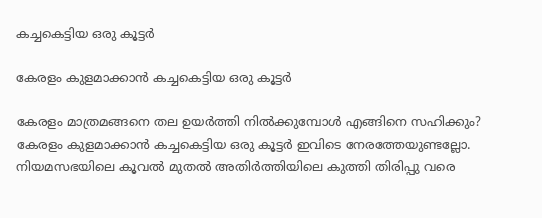കച്ചകെട്ടിയ ഒരു കൂട്ടർ

കേരളം കുളമാക്കാൻ കച്ചകെട്ടിയ ഒരു കൂട്ടർ

കേരളം മാത്രമങ്ങനെ തല ഉയർത്തി നിൽക്കുമ്പോൾ എങ്ങിനെ സഹിക്കും? കേരളം കുളമാക്കാൻ കച്ചകെട്ടിയ ഒരു കൂട്ടർ ഇവിടെ നേരത്തേയുണ്ടല്ലോ. നിയമസഭയിലെ കൂവൽ മുതൽ അതിർത്തിയിലെ കുത്തി തിരിപ്പു വരെ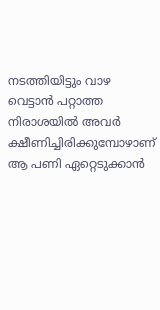നടത്തിയിട്ടും വാഴ വെട്ടാൻ പറ്റാത്ത നിരാശയിൽ അവർ ക്ഷീണിച്ചിരിക്കുമ്പോഴാണ് ആ പണി ഏറ്റെടുക്കാൻ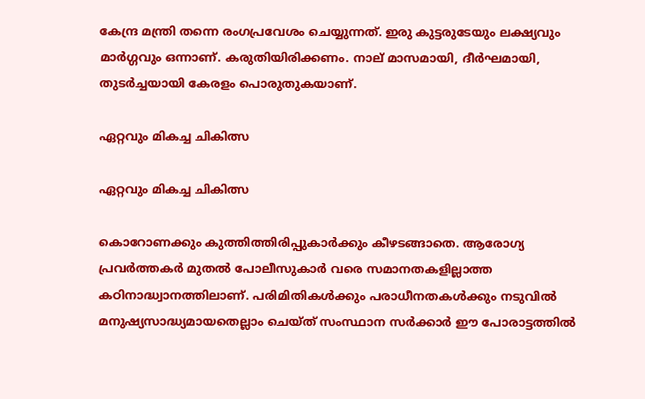കേന്ദ്ര മന്ത്രി തന്നെ രംഗപ്രവേശം ചെയ്യുന്നത്. ഇരു കുട്ടരുടേയും ലക്ഷ്യവും മാർഗ്ഗവും ഒന്നാണ്. കരുതിയിരിക്കണം. നാല് മാസമായി, ദീർഘമായി, തുടർച്ചയായി കേരളം പൊരുതുകയാണ്.

ഏറ്റവും മികച്ച ചികിത്സ

ഏറ്റവും മികച്ച ചികിത്സ

കൊറോണക്കും കുത്തിത്തിരിപ്പുകാർക്കും കീഴടങ്ങാതെ. ആരോഗ്യ പ്രവർത്തകർ മുതൽ പോലീസുകാർ വരെ സമാനതകളില്ലാത്ത കഠിനാദ്ധ്വാനത്തിലാണ്. പരിമിതികൾക്കും പരാധീനതകൾക്കും നടുവിൽ മനുഷ്യസാദ്ധ്യമായതെല്ലാം ചെയ്ത് സംസ്ഥാന സർക്കാർ ഈ പോരാട്ടത്തിൽ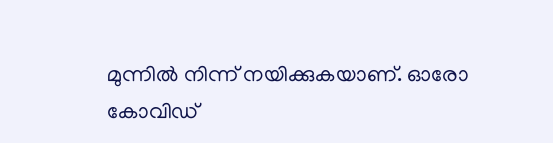മുന്നിൽ നിന്ന് നയിക്കുകയാണ്. ഓരോ കോവിഡ്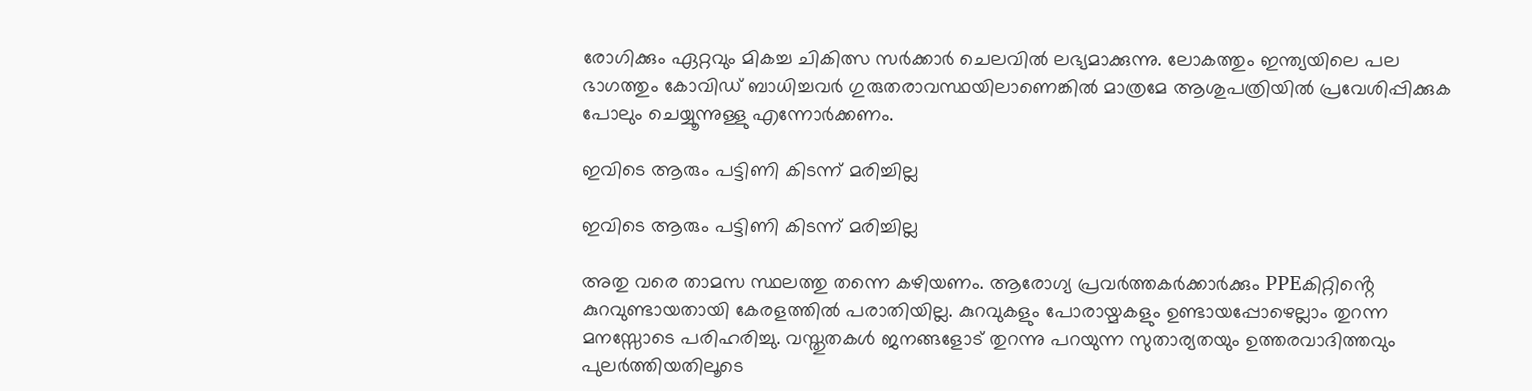രോഗിക്കും ഏറ്റവും മികച്ച ചികിത്സ സർക്കാർ ചെലവിൽ ലഭ്യമാക്കുന്നു. ലോകത്തും ഇന്ത്യയിലെ പല ഭാഗത്തും കോവിഡ് ബാധിച്ചവർ ഗുരുതരാവസ്ഥയിലാണെങ്കിൽ മാത്രമേ ആശുപത്രിയിൽ പ്രവേശിപ്പിക്കുക പോലും ചെയ്യൂന്നുള്ളു എന്നോർക്കണം.

ഇവിടെ ആരും പട്ടിണി കിടന്ന് മരിച്ചില്ല

ഇവിടെ ആരും പട്ടിണി കിടന്ന് മരിച്ചില്ല

അതു വരെ താമസ സ്ഥലത്തു തന്നെ കഴിയണം. ആരോഗ്യ പ്രവർത്തകർക്കാർക്കും PPEകിറ്റിൻ്റെ കുറവുണ്ടായതായി കേരളത്തിൽ പരാതിയില്ല. കുറവുകളും പോരായ്മകളും ഉണ്ടായപ്പോഴെല്ലാം തുറന്ന മനസ്സോടെ പരിഹരിച്ചു. വസ്തുതകൾ ജനങ്ങളോട് തുറന്നു പറയുന്ന സുതാര്യതയും ഉത്തരവാദിത്തവും പുലർത്തിയതിലൂടെ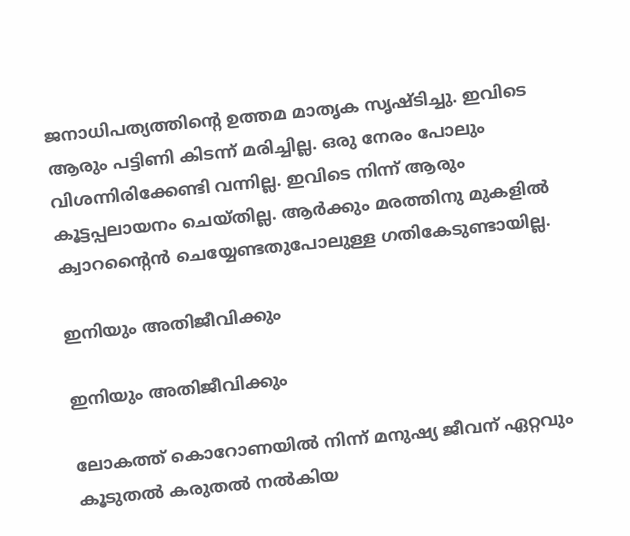ജനാധിപത്യത്തിൻ്റെ ഉത്തമ മാതൃക സൃഷ്ടിച്ചു. ഇവിടെ ആരും പട്ടിണി കിടന്ന് മരിച്ചില്ല. ഒരു നേരം പോലും വിശന്നിരിക്കേണ്ടി വന്നില്ല. ഇവിടെ നിന്ന് ആരും കൂട്ടപ്പലായനം ചെയ്തില്ല. ആർക്കും മരത്തിനു മുകളിൽ ക്വാറൻ്റൈൻ ചെയ്യേണ്ടതുപോലുള്ള ഗതികേടുണ്ടായില്ല.

ഇനിയും അതിജീവിക്കും

ഇനിയും അതിജീവിക്കും

ലോകത്ത് കൊറോണയിൽ നിന്ന് മനുഷ്യ ജീവന് ഏറ്റവും കൂടുതൽ കരുതൽ നൽകിയ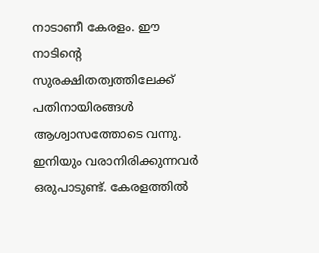നാടാണീ കേരളം. ഈ നാടിൻ്റെ സുരക്ഷിതത്വത്തിലേക്ക് പതിനായിരങ്ങൾ ആശ്വാസത്തോടെ വന്നു. ഇനിയും വരാനിരിക്കുന്നവർ ഒരുപാടുണ്ട്‌. കേരളത്തിൽ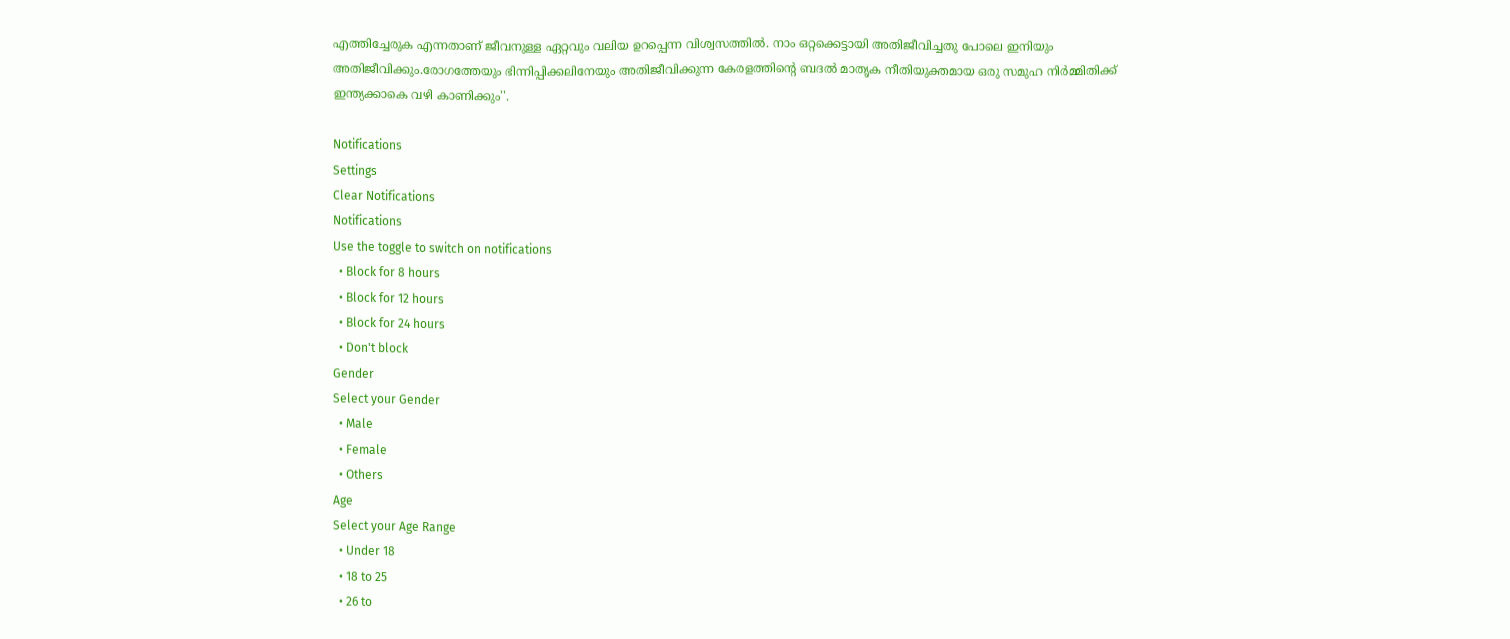എത്തിച്ചേരുക എന്നതാണ് ജീവനുള്ള ഏറ്റവും വലിയ ഉറപ്പെന്ന വിശ്വസത്തിൽ. നാം ഒറ്റക്കെട്ടായി അതിജീവിച്ചതു പോലെ ഇനിയും അതിജീവിക്കും.രോഗത്തേയും ഭിന്നിപ്പിക്കലിനേയും അതിജീവിക്കുന്ന കേരളത്തിൻ്റെ ബദൽ മാതൃക നീതിയുക്തമായ ഒരു സമുഹ നിർമ്മിതിക്ക് ഇന്ത്യക്കാകെ വഴി കാണിക്കും''.

Notifications
Settings
Clear Notifications
Notifications
Use the toggle to switch on notifications
  • Block for 8 hours
  • Block for 12 hours
  • Block for 24 hours
  • Don't block
Gender
Select your Gender
  • Male
  • Female
  • Others
Age
Select your Age Range
  • Under 18
  • 18 to 25
  • 26 to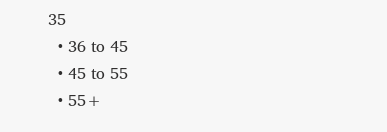35
  • 36 to 45
  • 45 to 55
  • 55+